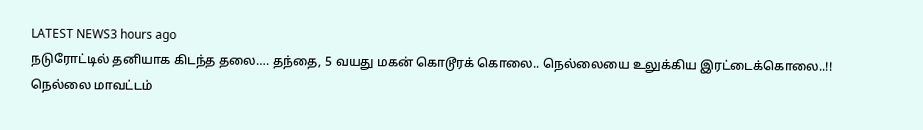LATEST NEWS3 hours ago
நடுரோட்டில் தனியாக கிடந்த தலை…. தந்தை, 5 வயது மகன் கொடூரக் கொலை.. நெல்லையை உலுக்கிய இரட்டைக்கொலை..!!
நெல்லை மாவட்டம்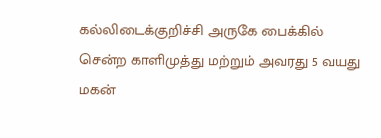கல்லிடைக்குறிச்சி அருகே பைக்கில் சென்ற காளிமுத்து மற்றும் அவரது 5 வயது மகன்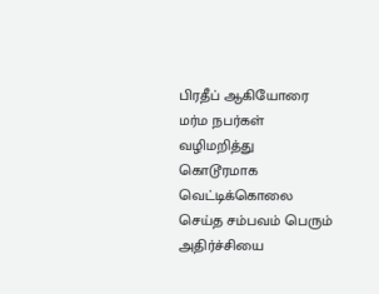பிரதீப் ஆகியோரை மர்ம நபர்கள் வழிமறித்து கொடூரமாக வெட்டிக்கொலை செய்த சம்பவம் பெரும் அதிர்ச்சியை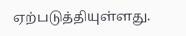ஏற்படுத்தியுள்ளது.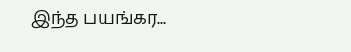இந்த பயங்கர...